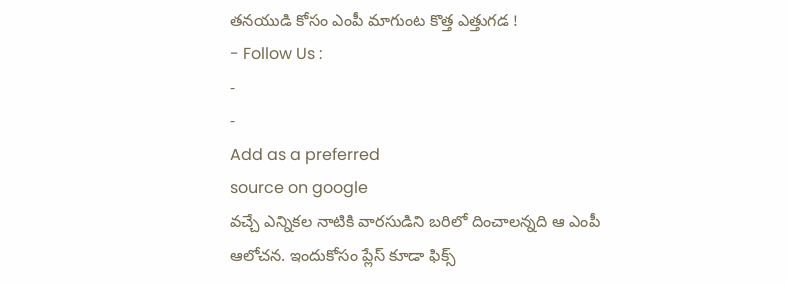తనయుడి కోసం ఎంపీ మాగుంట కొత్త ఎత్తుగడ !
- Follow Us :
-
-
Add as a preferred
source on google
వచ్చే ఎన్నికల నాటికి వారసుడిని బరిలో దించాలన్నది ఆ ఎంపీ ఆలోచన. ఇందుకోసం ప్లేస్ కూడా ఫిక్స్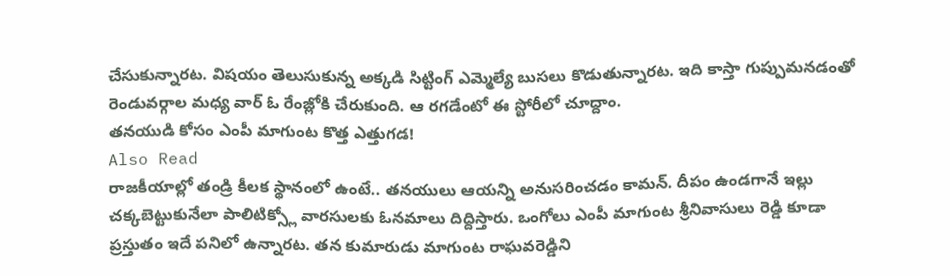చేసుకున్నారట. విషయం తెలుసుకున్న అక్కడి సిట్టింగ్ ఎమ్మెల్యే బుసలు కొడుతున్నారట. ఇది కాస్తా గుప్పుమనడంతో రెండువర్గాల మధ్య వార్ ఓ రేంజ్లోకి చేరుకుంది. ఆ రగడేంటో ఈ స్టోరీలో చూద్దాం.
తనయుడి కోసం ఎంపీ మాగుంట కొత్త ఎత్తుగడ!
Also Read
రాజకీయాల్లో తండ్రి కీలక స్థానంలో ఉంటే.. తనయులు ఆయన్ని అనుసరించడం కామన్. దీపం ఉండగానే ఇల్లు చక్కబెట్టుకునేలా పాలిటిక్స్లో వారసులకు ఓనమాలు దిద్దిస్తారు. ఒంగోలు ఎంపీ మాగుంట శ్రీనివాసులు రెడ్డి కూడా ప్రస్తుతం ఇదే పనిలో ఉన్నారట. తన కుమారుడు మాగుంట రాఘవరెడ్డిని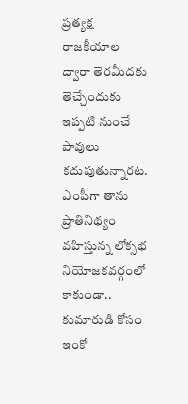ప్రత్యక్ష రాజకీయాల ద్వారా తెరమీదకు తెచ్చేందుకు ఇప్పటి నుంచే పావులు కదుపుతున్నారట. ఎంపీగా తాను ప్రాతినిథ్యం వహిస్తున్న లోక్సభ నియోజకవర్గంలో కాకుండా.. కుమారుడి కోసం ఇంకో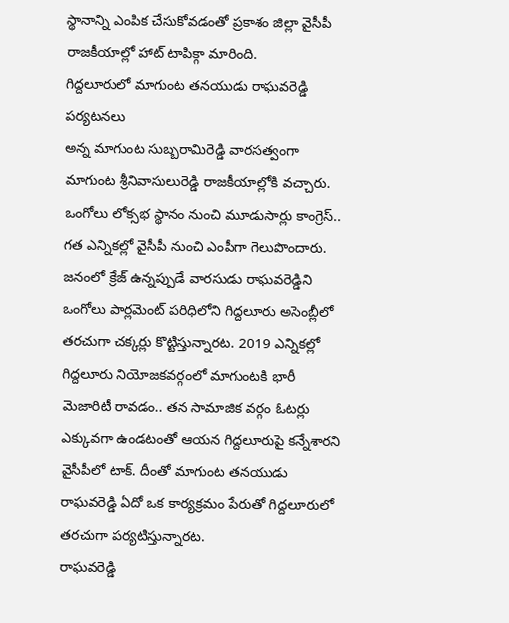స్థానాన్ని ఎంపిక చేసుకోవడంతో ప్రకాశం జిల్లా వైసీపీ రాజకీయాల్లో హాట్ టాపిక్గా మారింది.
గిద్దలూరులో మాగుంట తనయుడు రాఘవరెడ్డి పర్యటనలు
అన్న మాగుంట సుబ్బరామిరెడ్డి వారసత్వంగా మాగుంట శ్రీనివాసులురెడ్డి రాజకీయాల్లోకి వచ్చారు. ఒంగోలు లోక్సభ స్థానం నుంచి మూడుసార్లు కాంగ్రెస్.. గత ఎన్నికల్లో వైసీపీ నుంచి ఎంపీగా గెలుపొందారు. జనంలో క్రేజ్ ఉన్నప్పుడే వారసుడు రాఘవరెడ్డిని ఒంగోలు పార్లమెంట్ పరిధిలోని గిద్దలూరు అసెంబ్లీలో తరచుగా చక్కర్లు కొట్టిస్తున్నారట. 2019 ఎన్నికల్లో గిద్దలూరు నియోజకవర్గంలో మాగుంటకి భారీ మెజారిటీ రావడం.. తన సామాజిక వర్గం ఓటర్లు ఎక్కువగా ఉండటంతో ఆయన గిద్దలూరుపై కన్నేశారని వైసీపీలో టాక్. దీంతో మాగుంట తనయుడు రాఘవరెడ్డి ఏదో ఒక కార్యక్రమం పేరుతో గిద్దలూరులో తరచుగా పర్యటిస్తున్నారట.
రాఘవరెడ్డి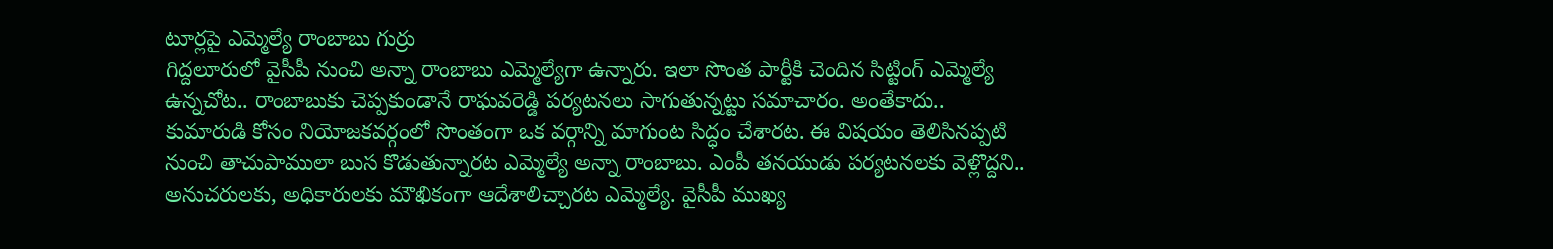టూర్లపై ఎమ్మెల్యే రాంబాబు గుర్రు
గిద్దలూరులో వైసీపీ నుంచి అన్నా రాంబాబు ఎమ్మెల్యేగా ఉన్నారు. ఇలా సొంత పార్టీకి చెందిన సిట్టింగ్ ఎమ్మెల్యే ఉన్నచోట.. రాంబాబుకు చెప్పకుండానే రాఘవరెడ్డి పర్యటనలు సాగుతున్నట్టు సమాచారం. అంతేకాదు.. కుమారుడి కోసం నియోజకవర్గంలో సొంతంగా ఒక వర్గాన్ని మాగుంట సిద్ధం చేశారట. ఈ విషయం తెలిసినప్పటి నుంచి తాచుపాములా బుస కొడుతున్నారట ఎమ్మెల్యే అన్నా రాంబాబు. ఎంపీ తనయుడు పర్యటనలకు వెళ్లొద్దని.. అనుచరులకు, అధికారులకు మౌఖికంగా ఆదేశాలిచ్చారట ఎమ్మెల్యే. వైసీపీ ముఖ్య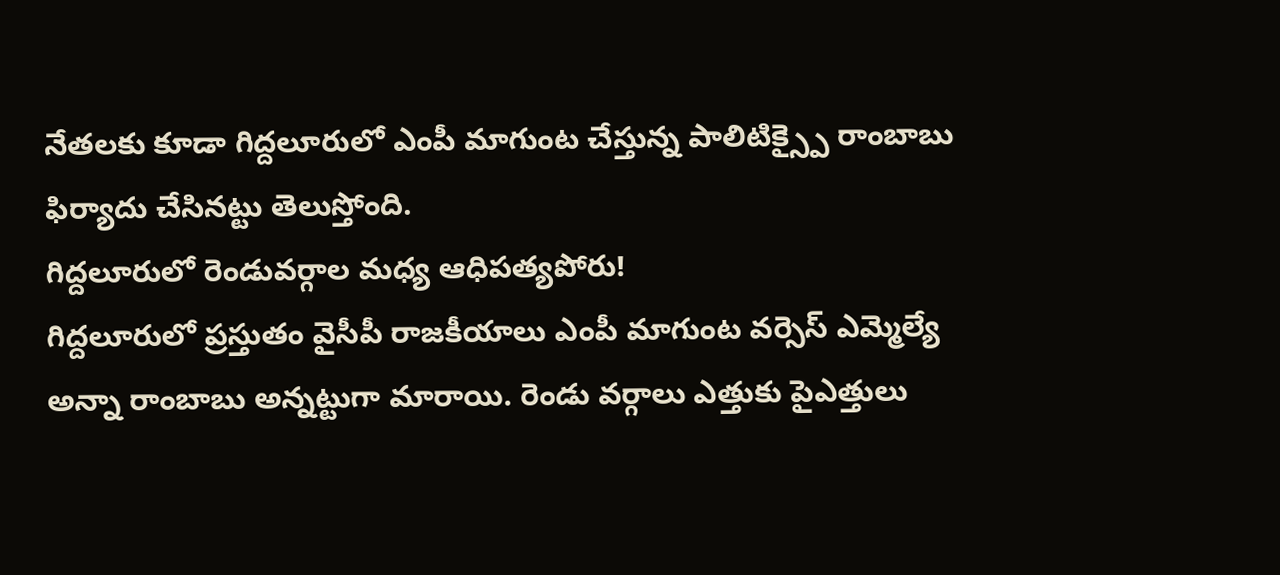నేతలకు కూడా గిద్దలూరులో ఎంపీ మాగుంట చేస్తున్న పాలిటిక్స్పై రాంబాబు ఫిర్యాదు చేసినట్టు తెలుస్తోంది.
గిద్దలూరులో రెండువర్గాల మధ్య ఆధిపత్యపోరు!
గిద్దలూరులో ప్రస్తుతం వైసీపీ రాజకీయాలు ఎంపీ మాగుంట వర్సెస్ ఎమ్మెల్యే అన్నా రాంబాబు అన్నట్టుగా మారాయి. రెండు వర్గాలు ఎత్తుకు పైఎత్తులు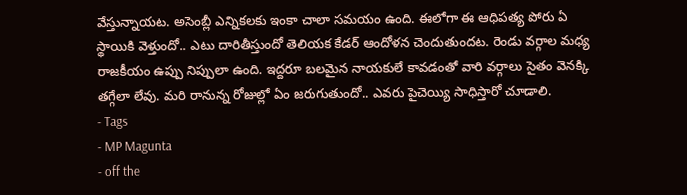వేస్తున్నాయట. అసెంబ్లీ ఎన్నికలకు ఇంకా చాలా సమయం ఉంది. ఈలోగా ఈ ఆధిపత్య పోరు ఏ స్థాయికి వెళ్తుందో.. ఎటు దారితీస్తుందో తెలియక కేడర్ ఆందోళన చెందుతుందట. రెండు వర్గాల మధ్య రాజకీయం ఉప్పు నిప్పులా ఉంది. ఇద్దరూ బలమైన నాయకులే కావడంతో వారి వర్గాలు సైతం వెనక్కి తగ్గేలా లేవు. మరి రానున్న రోజుల్లో ఏం జరుగుతుందో.. ఎవరు పైచెయ్యి సాధిస్తారో చూడాలి.
- Tags
- MP Magunta
- off the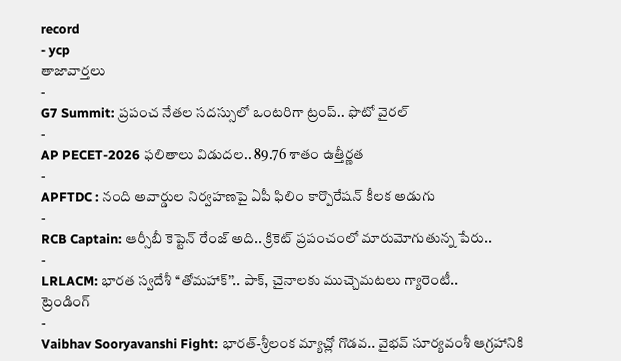record
- ycp
తాజావార్తలు
-
G7 Summit: ప్రపంచ నేతల సదస్సులో ఒంటరిగా ట్రంప్.. ఫొటో వైరల్
-
AP PECET-2026 ఫలితాలు విడుదల.. 89.76 శాతం ఉత్తీర్ణత
-
APFTDC : నంది అవార్డుల నిర్వహణపై ఏపీ ఫిలిం కార్పొరేషన్ కీలక అడుగు
-
RCB Captain: ఆర్సీబీ కెప్టెన్ రేంజ్ అది.. క్రికెట్ ప్రపంచంలో మారుమోగుతున్న పేరు..
-
LRLACM: భారత స్వదేశీ ‘‘తోమహాక్’’.. పాక్, చైనాలకు ముచ్చెమటలు గ్యారెంటీ..
ట్రెండింగ్
-
Vaibhav Sooryavanshi Fight: భారత్-శ్రీలంక మ్యాచ్లో గొడవ.. వైభవ్ సూర్యవంశీ ఆగ్రహానికి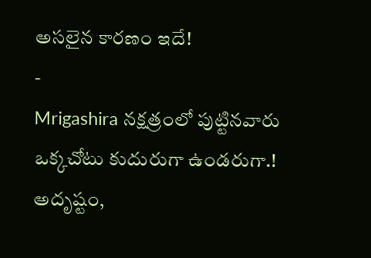అసలైన కారణం ఇదే!
-
Mrigashira నక్షత్రంలో పుట్టినవారు ఒక్కచోటు కుదురుగా ఉండరుగా.! అదృష్టం,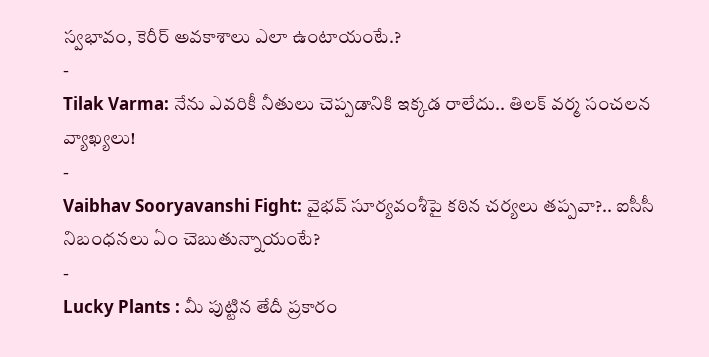స్వభావం, కెరీర్ అవకాశాలు ఎలా ఉంటాయంటే.?
-
Tilak Varma: నేను ఎవరికీ నీతులు చెప్పడానికి ఇక్కడ రాలేదు.. తిలక్ వర్మ సంచలన వ్యాఖ్యలు!
-
Vaibhav Sooryavanshi Fight: వైభవ్ సూర్యవంశీపై కఠిన చర్యలు తప్పవా?.. ఐసీసీ నిబంధనలు ఏం చెబుతున్నాయంటే?
-
Lucky Plants : మీ పుట్టిన తేదీ ప్రకారం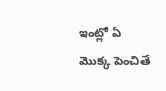ఇంట్లో ఏ మొక్క పెంచితే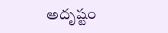అదృష్టం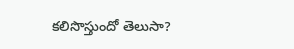కలిసొస్తుందో తెలుసా?